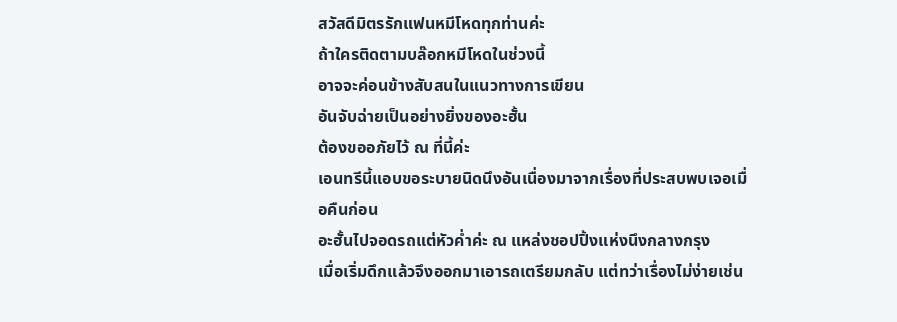สวัสดีมิตรรักแฟนหมีโหดทุกท่านค่ะ
ถ้าใครติดตามบล๊อกหมีโหดในช่วงนี้
อาจจะค่อนข้างสับสนในแนวทางการเขียน
อันจับฉ่ายเป็นอย่างยิ่งของอะฮั้น
ต้องขออภัยไว้ ณ ที่นี้ค่ะ
เอนทรีนี้แอบขอระบายนิดนึงอันเนื่องมาจากเรื่องที่ประสบพบเจอเมื่อคืนก่อน
อะฮั้นไปจอดรถแต่หัวค่ำค่ะ ณ แหล่งชอปปิ้งแห่งนึงกลางกรุง
เมื่อเริ่มดึกแล้วจึงออกมาเอารถเตรียมกลับ แต่ทว่าเรื่องไม่ง่ายเช่น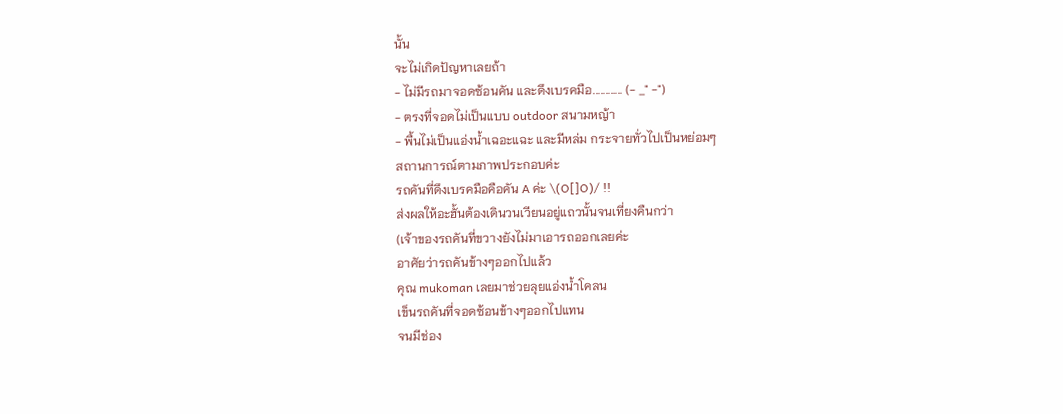นั้น
จะไม่เกิดปัญหาเลยถ้า
- ไม่มีรถมาจอดซ้อนคัน และดึงเบรคมือ............ (- _" -")
- ตรงที่จอดไม่เป็นแบบ outdoor สนามหญ้า
- พื้นไม่เป็นแอ่งน้ำเฉอะแฉะ และมีหล่ม กระจายทั่วไปเป็นหย่อมๆ
สถานการณ์ตามภาพประกอบค่ะ
รถคันที่ดึงเบรคมือคือคัน A ค่ะ \(O[]O)/ !!
ส่งผลให้อะฮั้นต้องเดินวนเวียนอยู่แถวนั้นจนเที่ยงคืนกว่า
(เจ้าของรถคันที่ขวางยังไม่มาเอารถออกเลยค่ะ
อาศัยว่ารถคันข้างๆออกไปแล้ว
คุณ mukoman เลยมาช่วยลุยแอ่งน้ำโคลน
เข็นรถคันที่จอดซ้อนข้างๆออกไปแทน
จนมีช่อง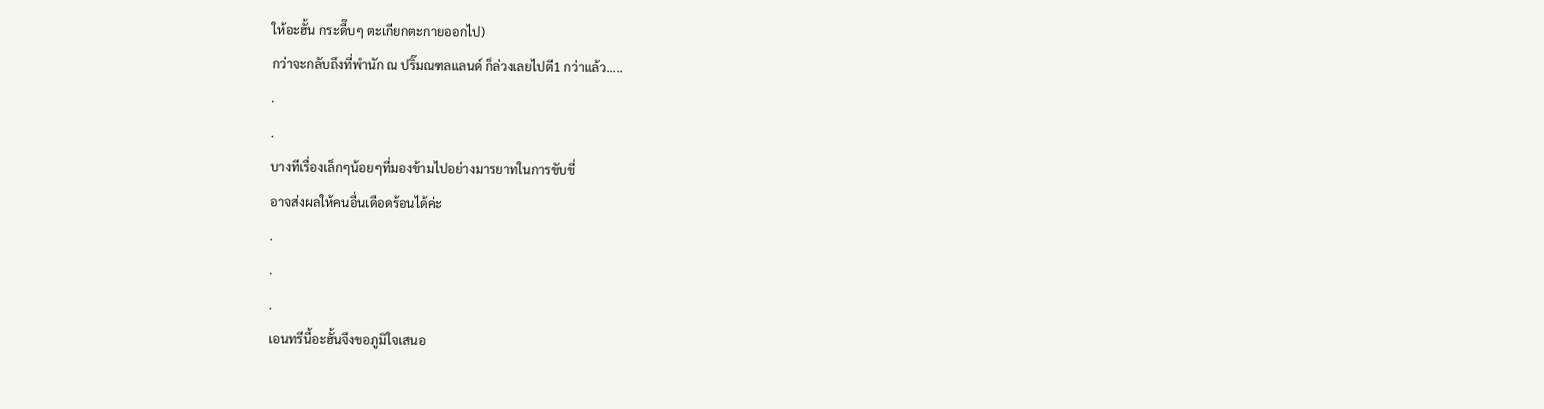ให้อะฮั้น กระดื๊บๆ ตะเกียกตะกายออกไป)
กว่าจะกลับถึงที่พำนัก ณ ปริ๊มณฑลแลนด์ ก็ล่วงเลยไปตี1 กว่าแล้ว.....
.
.
บางทีเรื่องเล็กๆน้อยๆที่มองข้ามไปอย่างมารยาทในการขับขี่
อาจส่งผลให้คนอื่นเดือดร้อนได้ค่ะ
.
.
.
เอนทรีนี้อะฮั้นจึงขอภูมิใจเสนอ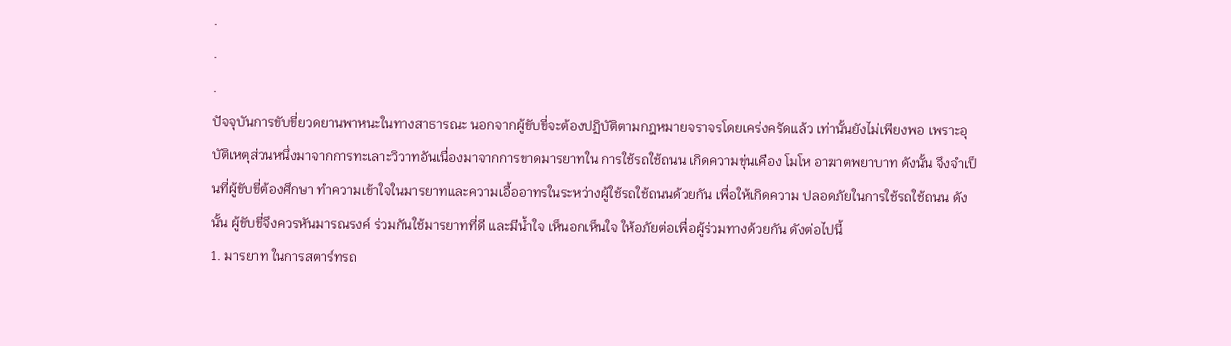.
.
.
ปัจจุบันการขับขี่ยวดยานพาหนะในทางสาธารณะ นอกจากผู้ขับขี่จะต้องปฏิบัติตามกฎหมายจราจรโดยเคร่งครัดแล้ว เท่านั้นยังไม่เพียงพอ เพราะอุบัติเหตุส่วนหนึ่งมาจากการทะเลาะวิวาทอันเนื่องมาจากการขาดมารยาทใน การใช้รถใช้ถนน เกิดความขุ่นเคือง โมโห อาฆาตพยาบาท ดังนั้น จึงจำเป็นที่ผู้ขับขี่ต้องศึกษา ทำความเข้าใจในมารยาทและความเอื้ออาทรในระหว่างผู้ใช้รถใช้ถนนด้วยกัน เพื่อให้เกิดความ ปลอดภัยในการใช้รถใช้ถนน ดังนั้น ผู้ขับขี่จึงควรหันมารณรงค์ ร่วมกันใช้มารยาทที่ดี และมีน้ำใจ เห็นอกเห็นใจ ให้อภัยต่อเพื่อผู้ร่วมทางด้วยกัน ดังต่อไปนี้
1. มารยาท ในการสตาร์ทรถ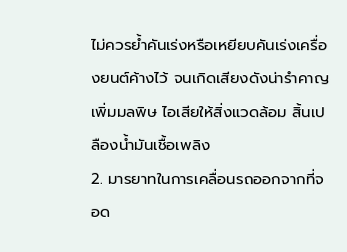ไม่ควรย้ำคันเร่งหรือเหยียบคันเร่งเครื่องยนต์ค้างไว้ จนเกิดเสียงดังน่ารำคาญ เพิ่มมลพิษ ไอเสียให้สิ่งแวดล้อม สิ้นเปลืองน้ำมันเชื้อเพลิง
2. มารยาทในการเคลื่อนรถออกจากที่จอด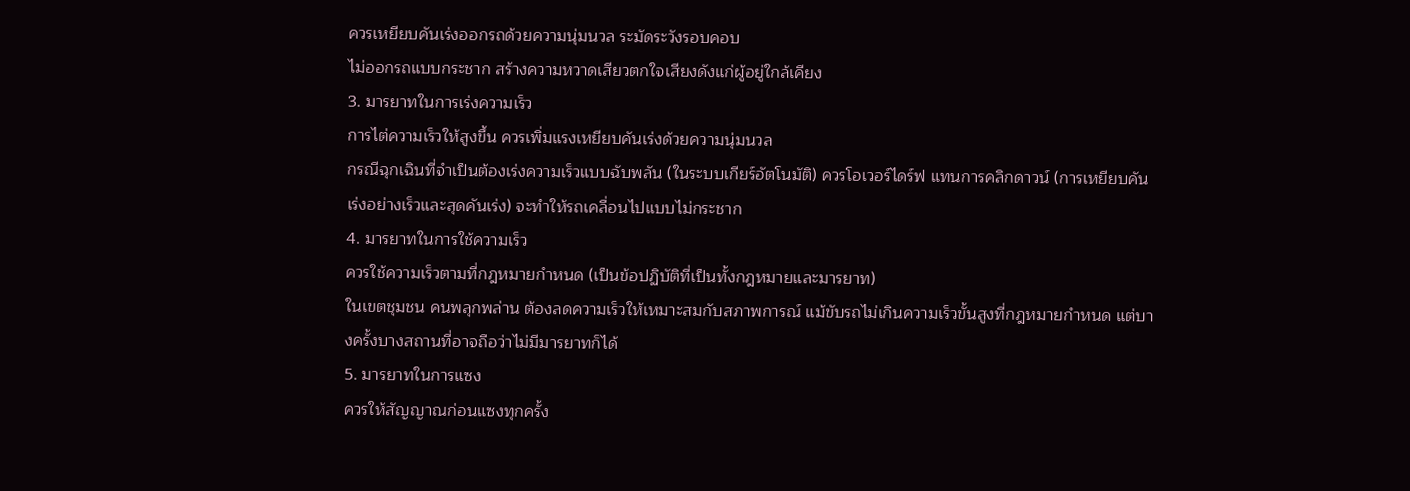ควรเหยียบคันเร่งออกรถด้วยความนุ่มนวล ระมัดระวังรอบคอบ
ไม่ออกรถแบบกระชาก สร้างความหวาดเสียวตกใจเสียงดังแก่ผู้อยู่ใกล้เคียง
3. มารยาทในการเร่งความเร็ว
การไต่ความเร็วให้สูงขึ้น ควรเพิ่มแรงเหยียบคันเร่งด้วยความนุ่มนวล
กรณีฉุกเฉินที่จำเป็นต้องเร่งความเร็วแบบฉับพลัน (ในระบบเกียร์อัตโนมัติ) ควรโอเวอร์ไดร์ฟ แทนการคลิกดาวน์ (การเหยียบคันเร่งอย่างเร็วและสุดคันเร่ง) จะทำให้รถเคลื่อนไปแบบไม่กระชาก
4. มารยาทในการใช้ความเร็ว
ควรใช้ความเร็วตามที่กฎหมายกำหนด (เป็นข้อปฏิบัติที่เป็นทั้งกฎหมายและมารยาท)
ในเขตชุมชน คนพลุกพล่าน ต้องลดความเร็วให้เหมาะสมกับสภาพการณ์ แม้ขับรถไม่เกินความเร็วขั้นสูงที่กฎหมายกำหนด แต่บางครั้งบางสถานที่อาจถือว่าไม่มีมารยาทก็ได้
5. มารยาทในการแซง
ควรให้สัญญาณก่อนแซงทุกครั้ง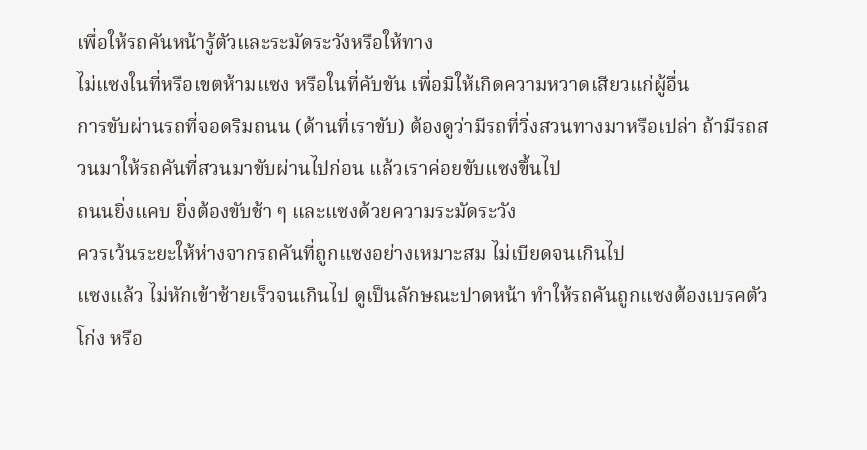เพื่อให้รถคันหน้ารู้ตัวและระมัดระวังหรือให้ทาง
ไม่แซงในที่หรือเขตห้ามแซง หรือในที่คับขัน เพื่อมิให้เกิดความหวาดเสียวแก่ผู้อื่น
การขับผ่านรถที่จอดริมถนน (ด้านที่เราขับ) ต้องดูว่ามีรถที่วิ่งสวนทางมาหรือเปล่า ถ้ามีรถสวนมาให้รถคันที่สวนมาขับผ่านไปก่อน แล้วเราค่อยขับแซงขึ้นไป
ถนนยิ่งแคบ ยิ่งต้องขับช้า ๆ และแซงด้วยความระมัดระวัง
ควรเว้นระยะให้ห่างจากรถคันที่ถูกแซงอย่างเหมาะสม ไม่เบียดจนเกินไป
แซงแล้ว ไม่หักเข้าซ้ายเร็วจนเกินไป ดูเป็นลักษณะปาดหน้า ทำให้รถคันถูกแซงต้องเบรคตัวโก่ง หรือ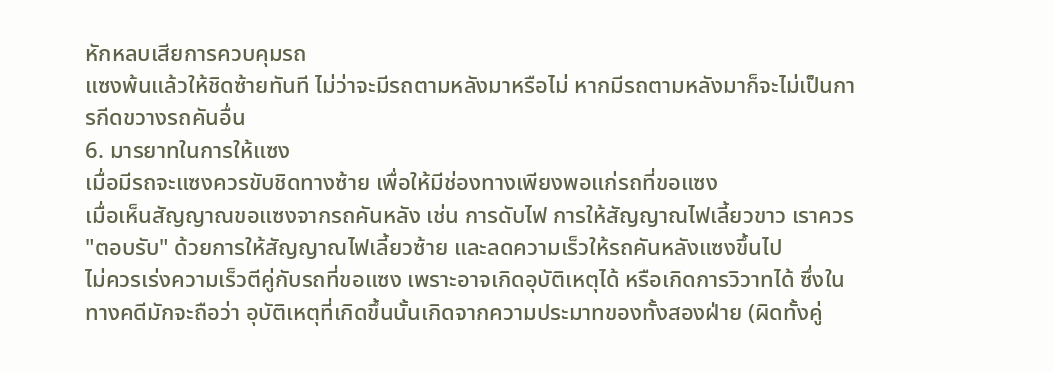หักหลบเสียการควบคุมรถ
แซงพ้นแล้วให้ชิดซ้ายทันที ไม่ว่าจะมีรถตามหลังมาหรือไม่ หากมีรถตามหลังมาก็จะไม่เป็นการกีดขวางรถคันอื่น
6. มารยาทในการให้แซง
เมื่อมีรถจะแซงควรขับชิดทางซ้าย เพื่อให้มีช่องทางเพียงพอแก่รถที่ขอแซง
เมื่อเห็นสัญญาณขอแซงจากรถคันหลัง เช่น การดับไฟ การให้สัญญาณไฟเลี้ยวขาว เราควร "ตอบรับ" ด้วยการให้สัญญาณไฟเลี้ยวซ้าย และลดความเร็วให้รถคันหลังแซงขึ้นไป
ไม่ควรเร่งความเร็วตีคู่กับรถที่ขอแซง เพราะอาจเกิดอุบัติเหตุได้ หรือเกิดการวิวาทได้ ซึ่งในทางคดีมักจะถือว่า อุบัติเหตุที่เกิดขึ้นนั้นเกิดจากความประมาทของทั้งสองฝ่าย (ผิดทั้งคู่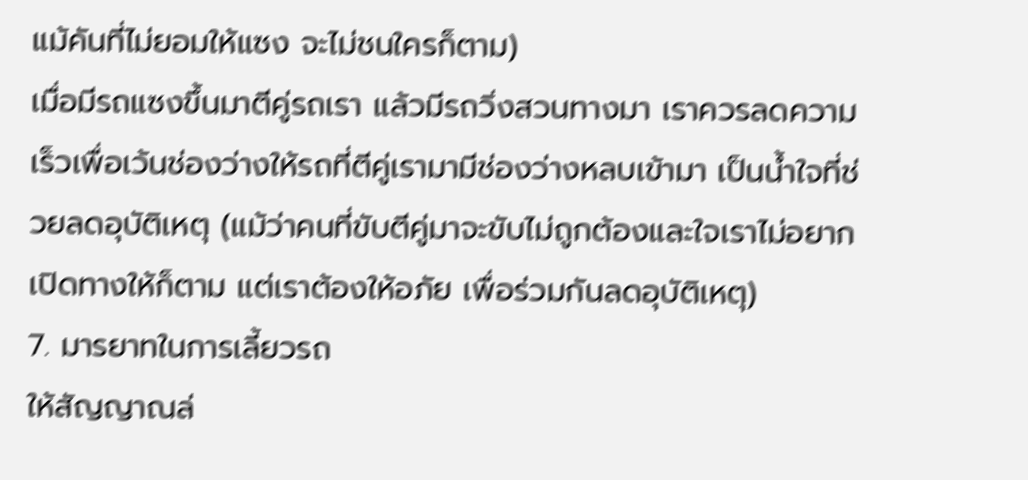แม้คันที่ไม่ยอมให้แซง จะไม่ชนใครก็ตาม)
เมื่อมีรถแซงขึ้นมาตีคู่รถเรา แล้วมีรถวิ่งสวนทางมา เราควรลดความเร็วเพื่อเว้นช่องว่างให้รถที่ตีคู่เรามามีช่องว่างหลบเข้ามา เป็นน้ำใจที่ช่วยลดอุบัติเหตุ (แม้ว่าคนที่ขับตีคู่มาจะขับไม่ถูกต้องและใจเราไม่อยากเปิดทางให้ก็ตาม แต่เราต้องให้อภัย เพื่อร่วมกันลดอุบัติเหตุ)
7. มารยาทในการเลี้ยวรถ
ให้สัญญาณล่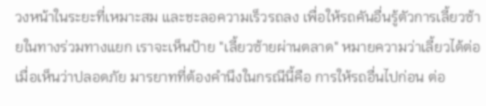วงหน้าในระยะที่เหมาะสม และชะลอความเร็วรถลง เพื่อให้รถคันอื่นรู้ตัวการเลี้ยวซ้ายในทางร่วมทางแยก เราจะเห็นป้าย "เลี้ยวซ้ายผ่านตลาด" หมายความว่าเลี้ยวได้ต่อเมื่อเห็นว่าปลอดภัย มารยาทที่ต้องคำนึงในกรณีนี้คือ การให้รถอื่นไปก่อน ต่อ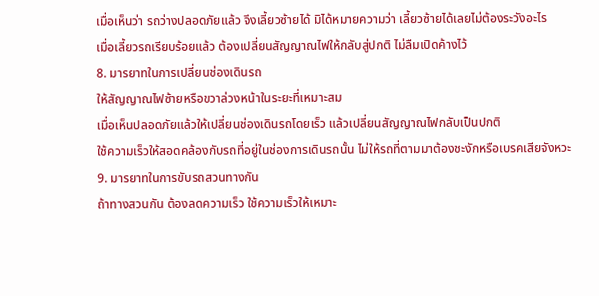เมื่อเห็นว่า รถว่างปลอดภัยแล้ว จึงเลี้ยวซ้ายได้ มิได้หมายความว่า เลี้ยวซ้ายได้เลยไม่ต้องระวังอะไร
เมื่อเลี้ยวรถเรียบร้อยแล้ว ต้องเปลี่ยนสัญญาณไฟให้กลับสู่ปกติ ไม่ลืมเปิดค้างไว้
8. มารยาทในการเปลี่ยนช่องเดินรถ
ให้สัญญาณไฟซ้ายหรือขวาล่วงหน้าในระยะที่เหมาะสม
เมื่อเห็นปลอดภัยแล้วให้เปลี่ยนช่องเดินรถโดยเร็ว แล้วเปลี่ยนสัญญาณไฟกลับเป็นปกติ
ใช้ความเร็วให้สอดคล้องกับรถที่อยู่ในช่องการเดินรถนั้น ไม่ให้รถที่ตามมาต้องชะงักหรือเบรคเสียจังหวะ
9. มารยาทในการขับรถสวนทางกัน
ถ้าทางสวนกัน ต้องลดความเร็ว ใช้ความเร็วให้เหมาะ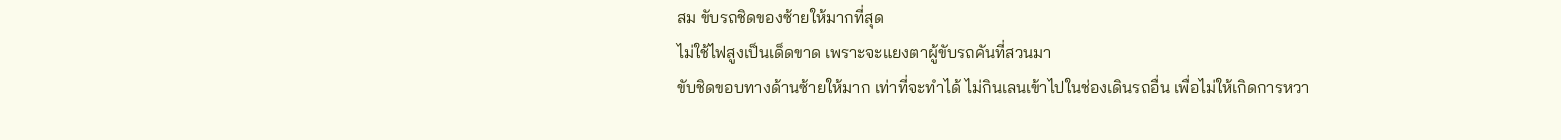สม ขับรถชิดของซ้ายให้มากที่สุด
ไม่ใช้ไฟสูงเป็นเด็ดขาด เพราะจะแยงตาผู้ขับรถคันที่สวนมา
ขับชิดขอบทางด้านซ้ายให้มาก เท่าที่จะทำได้ ไม่กินเลนเข้าไปในช่องเดินรถอื่น เพื่อไม่ให้เกิดการหวา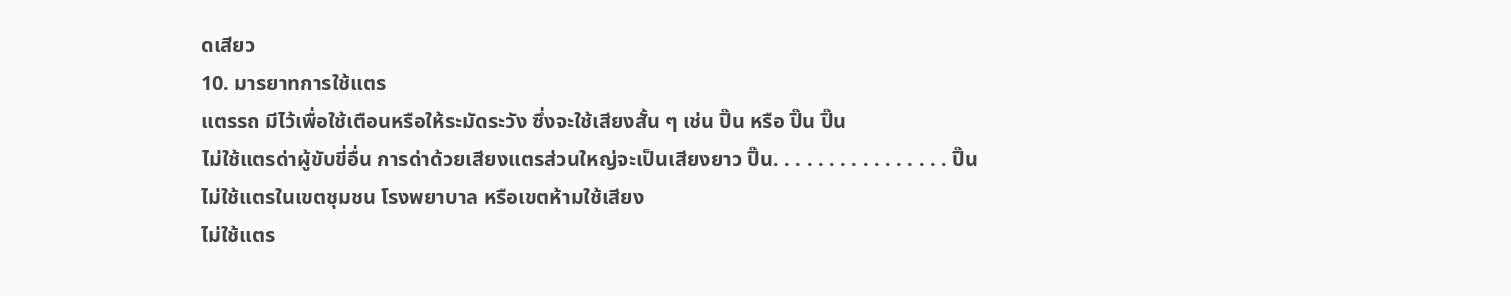ดเสียว
10. มารยาทการใช้แตร
แตรรถ มีไว้เพื่อใช้เตือนหรือให้ระมัดระวัง ซึ่งจะใช้เสียงสั้น ๆ เช่น ปิ๊น หรือ ปิ๊น ปิ๊น
ไม่ใช้แตรด่าผู้ขับขี่อื่น การด่าด้วยเสียงแตรส่วนใหญ่จะเป็นเสียงยาว ปิ๊น. . . . . . . . . . . . . . . . ปิ๊น
ไม่ใช้แตรในเขตชุมชน โรงพยาบาล หรือเขตห้ามใช้เสียง
ไม่ใช้แตร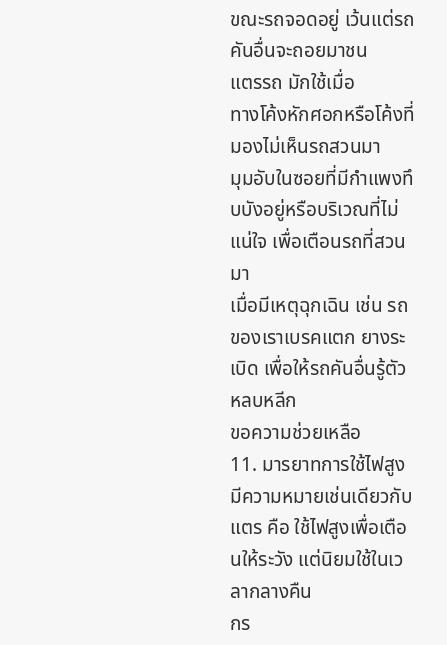ขณะรถจอดอยู่ เว้นแต่รถคันอื่นจะถอยมาชน
แตรรถ มักใช้เมื่อ
ทางโค้งหักศอกหรือโค้งที่มองไม่เห็นรถสวนมา
มุมอับในซอยที่มีกำแพงทึบบังอยู่หรือบริเวณที่ไม่แน่ใจ เพื่อเตือนรถที่สวนมา
เมื่อมีเหตุฉุกเฉิน เช่น รถของเราเบรคแตก ยางระเบิด เพื่อให้รถคันอื่นรู้ตัว หลบหลีก
ขอความช่วยเหลือ
11. มารยาทการใช้ไฟสูง
มีความหมายเช่นเดียวกับแตร คือ ใช้ไฟสูงเพื่อเตือนให้ระวัง แต่นิยมใช้ในเวลากลางคืน
กร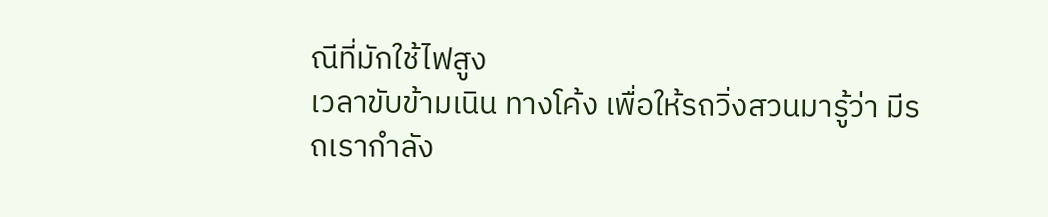ณีที่มักใช้ไฟสูง
เวลาขับข้ามเนิน ทางโค้ง เพื่อให้รถวิ่งสวนมารู้ว่า มีรถเรากำลัง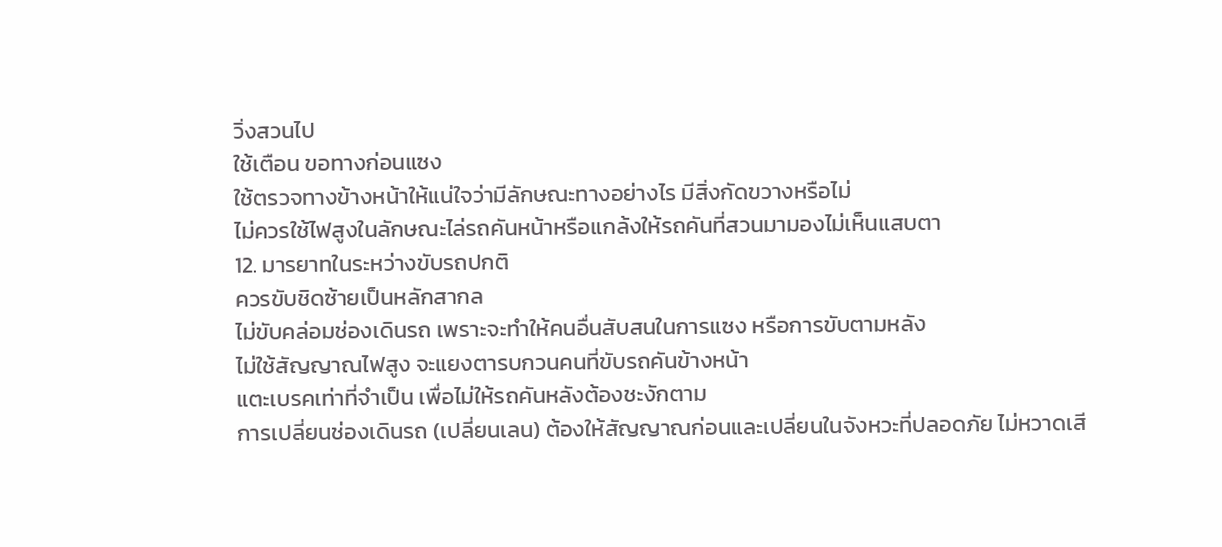วิ่งสวนไป
ใช้เตือน ขอทางก่อนแซง
ใช้ตรวจทางข้างหน้าให้แน่ใจว่ามีลักษณะทางอย่างไร มีสิ่งกัดขวางหรือไม่
ไม่ควรใช้ไฟสูงในลักษณะไล่รถคันหน้าหรือแกล้งให้รถคันที่สวนมามองไม่เห็นแสบตา
12. มารยาทในระหว่างขับรถปกติ
ควรขับชิดซ้ายเป็นหลักสากล
ไม่ขับคล่อมช่องเดินรถ เพราะจะทำให้คนอื่นสับสนในการแซง หรือการขับตามหลัง
ไม่ใช้สัญญาณไฟสูง จะแยงตารบกวนคนที่ขับรถคันข้างหน้า
แตะเบรคเท่าที่จำเป็น เพื่อไม่ให้รถคันหลังต้องชะงักตาม
การเปลี่ยนช่องเดินรถ (เปลี่ยนเลน) ต้องให้สัญญาณก่อนและเปลี่ยนในจังหวะที่ปลอดภัย ไม่หวาดเสี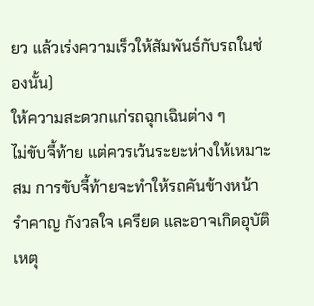ยว แล้วเร่งความเร็วให้สัมพันธ์กับรถในช่องนั้น)
ให้ความสะดวกแก่รถฉุกเฉินต่าง ๆ
ไม่ขับจี้ท้าย แต่ควรเว้นระยะห่างให้เหมาะสม การขับจี้ท้ายจะทำให้รถคันข้างหน้ารำคาญ กังวลใจ เครียด และอาจเกิดอุบัติเหตุ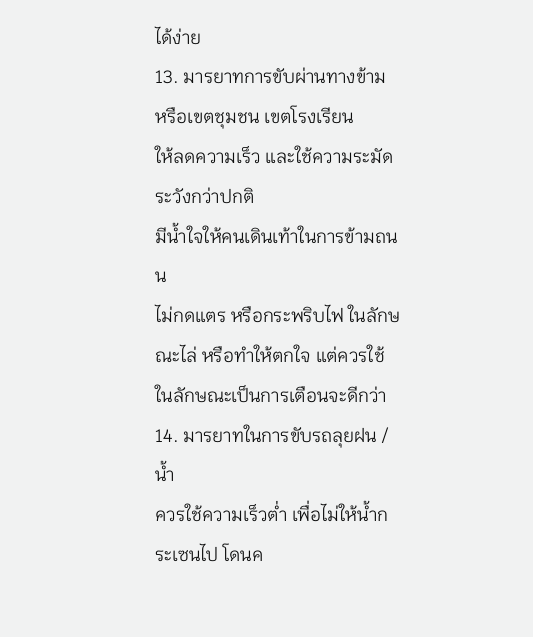ได้ง่าย
13. มารยาทการขับผ่านทางข้าม หรือเขตชุมชน เขตโรงเรียน
ให้ลดความเร็ว และใช้ความระมัดระวังกว่าปกติ
มีน้ำใจให้คนเดินเท้าในการข้ามถนน
ไม่กดแตร หรือกระพริบไฟ ในลักษณะไล่ หรือทำให้ตกใจ แต่ควรใช้ในลักษณะเป็นการเตือนจะดีกว่า
14. มารยาทในการขับรถลุยฝน / น้ำ
ควรใช้ความเร็วต่ำ เพื่อไม่ให้น้ำกระเซนไป โดนค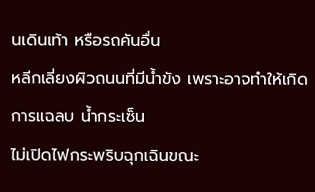นเดินเท้า หรือรถคันอื่น
หลีกเลี่ยงผิวถนนที่มีน้ำขัง เพราะอาจทำให้เกิดการแฉลบ น้ำกระเซ็น
ไม่เปิดไฟกระพริบฉุกเฉินขณะ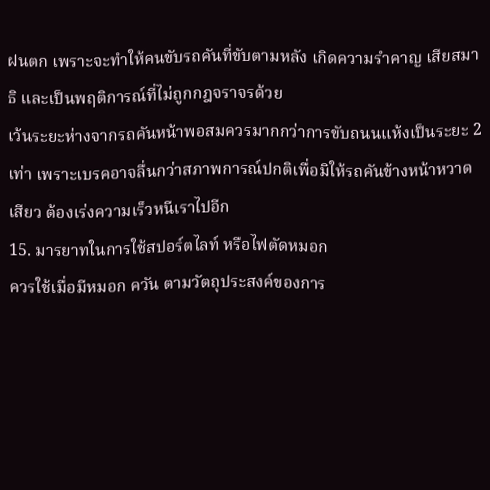ฝนตก เพราะจะทำให้คนขับรถคันที่ขับตามหลัง เกิดความรำคาญ เสียสมาธิ และเป็นพฤติการณ์ที่ไม่ถูกกฎจราจรด้วย
เว้นระยะห่างจากรถคันหน้าพอสมควรมากกว่าการขับถนนแห้งเป็นระยะ 2 เท่า เพราะเบรคอาจลื่นกว่าสภาพการณ์ปกติเพื่อมิให้รถคันข้างหน้าหวาดเสียว ต้องเร่งความเร็วหนีเราไปอีก
15. มารยาทในการใช้สปอร์ตไลท์ หรือไฟตัดหมอก
ควรใช้เมื่อมีหมอก ควัน ตามวัตถุประสงค์ของการ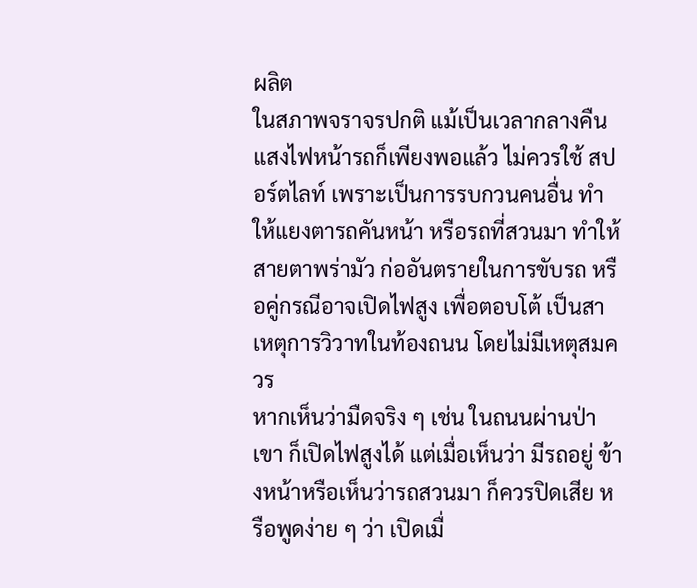ผลิต
ในสภาพจราจรปกติ แม้เป็นเวลากลางคืน แสงไฟหน้ารถก็เพียงพอแล้ว ไม่ควรใช้ สปอร์ตไลท์ เพราะเป็นการรบกวนคนอื่น ทำให้แยงตารถคันหน้า หรือรถที่สวนมา ทำให้สายตาพร่ามัว ก่ออันตรายในการขับรถ หรือคู่กรณีอาจเปิดไฟสูง เพื่อตอบโต้ เป็นสาเหตุการวิวาทในท้องถนน โดยไม่มีเหตุสมควร
หากเห็นว่ามืดจริง ๆ เช่น ในถนนผ่านป่า เขา ก็เปิดไฟสูงได้ แต่เมื่อเห็นว่า มีรถอยู่ ข้างหน้าหรือเห็นว่ารถสวนมา ก็ควรปิดเสีย หรือพูดง่าย ๆ ว่า เปิดเมื่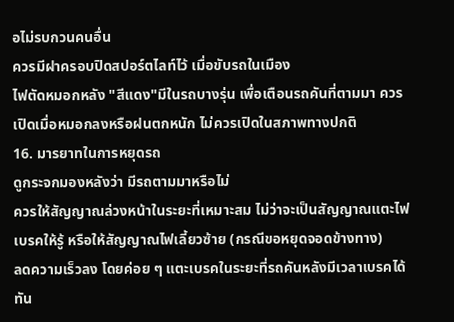อไม่รบกวนคนอื่น
ควรมีฝาครอบปิดสปอร์ตไลท์ไว้ เมื่อขับรถในเมือง
ไฟตัดหมอกหลัง "สีแดง"มีในรถบางรุ่น เพื่อเตือนรถคันที่ตามมา ควรเปิดเมื่อหมอกลงหรือฝนตกหนัก ไม่ควรเปิดในสภาพทางปกติ
16. มารยาทในการหยุดรถ
ดูกระจกมองหลังว่า มีรถตามมาหรือไม่
ควรให้สัญญาณล่วงหน้าในระยะที่เหมาะสม ไม่ว่าจะเป็นสัญญาณแตะไฟเบรคให้รู้ หรือให้สัญญาณไฟเลี้ยวซ้าย (กรณีขอหยุดจอดข้างทาง)
ลดความเร็วลง โดยค่อย ๆ แตะเบรคในระยะที่รถคันหลังมีเวลาเบรคได้ทัน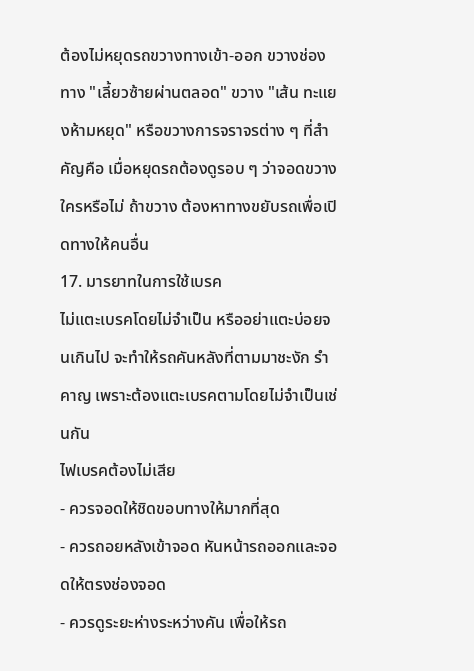ต้องไม่หยุดรถขวางทางเข้า-ออก ขวางช่องทาง "เลี้ยวซ้ายผ่านตลอด" ขวาง "เส้น ทะแยงห้ามหยุด" หรือขวางการจราจรต่าง ๆ ที่สำคัญคือ เมื่อหยุดรถต้องดูรอบ ๆ ว่าจอดขวางใครหรือไม่ ถ้าขวาง ต้องหาทางขยับรถเพื่อเปิดทางให้คนอื่น
17. มารยาทในการใช้เบรค
ไม่แตะเบรคโดยไม่จำเป็น หรืออย่าแตะบ่อยจนเกินไป จะทำให้รถคันหลังที่ตามมาชะงัก รำคาญ เพราะต้องแตะเบรคตามโดยไม่จำเป็นเช่นกัน
ไฟเบรคต้องไม่เสีย
- ควรจอดให้ชิดขอบทางให้มากที่สุด
- ควรถอยหลังเข้าจอด หันหน้ารถออกและจอดให้ตรงช่องจอด
- ควรดูระยะห่างระหว่างคัน เพื่อให้รถ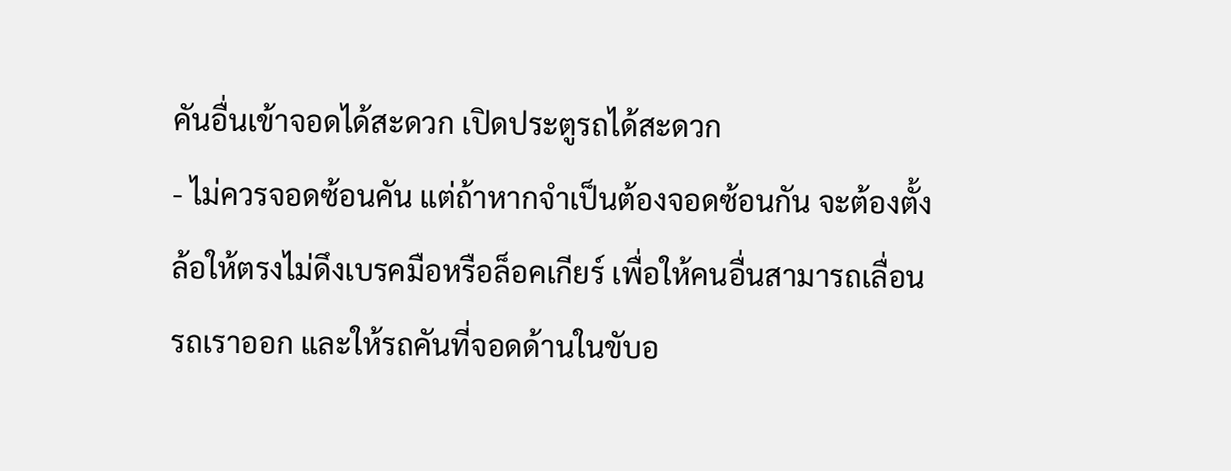คันอื่นเข้าจอดได้สะดวก เปิดประตูรถได้สะดวก
- ไม่ควรจอดซ้อนคัน แต่ถ้าหากจำเป็นต้องจอดซ้อนกัน จะต้องตั้งล้อให้ตรงไม่ดึงเบรคมือหรือล็อคเกียร์ เพื่อให้คนอื่นสามารถเลื่อนรถเราออก และให้รถคันที่จอดด้านในขับอ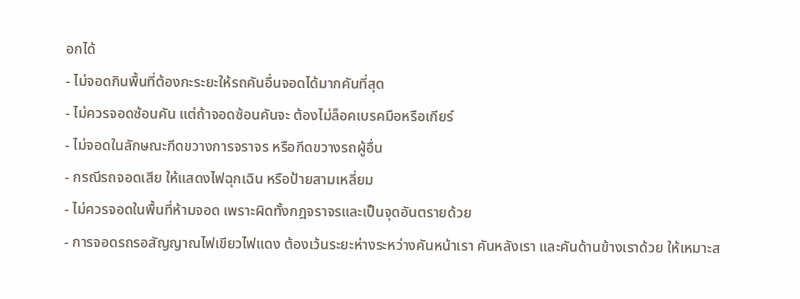อกได้
- ไม่จอดกินพื้นที่ต้องกะระยะให้รถคันอื่นจอดได้มากคันที่สุด
- ไม่ควรจอดซ้อนคัน แต่ถ้าจอดซ้อนคันจะ ต้องไม่ล็อคเบรคมือหรือเกียร์
- ไม่จอดในลักษณะกีดขวางการจราจร หรือกีดขวางรถผู้อื่น
- กรณีรถจอดเสีย ให้แสดงไฟฉุกเฉิน หรือป้ายสามเหลี่ยม
- ไม่ควรจอดในพื้นที่ห้ามจอด เพราะผิดทั้งกฎจราจรและเป็นจุดอันตรายด้วย
- การจอดรถรอสัญญาณไฟเขียวไฟแดง ต้องเว้นระยะห่างระหว่างคันหน้าเรา คันหลังเรา และคันด้านข้างเราด้วย ให้เหมาะส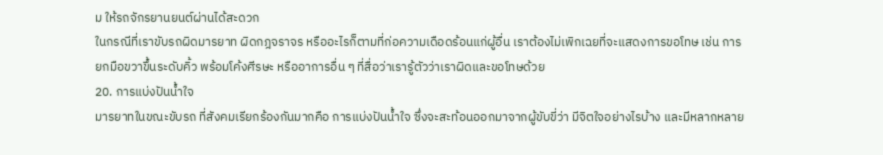ม ให้รถจักรยานยนต์ผ่านได้สะดวก
ในกรณีที่เราขับรถผิดมารยาท ผิดกฎจราจร หรืออะไรก็ตามที่ก่อความเดือดร้อนแก่ผู้อื่น เราต้องไม่เพิกเฉยที่จะแสดงการขอโทษ เช่น การยกมือขวาขึ้นระดับคิ้ว พร้อมโค้งศีรษะ หรืออาการอื่น ๆ ที่สื่อว่าเรารู้ตัวว่าเราผิดและขอโทษด้วย
20. การแบ่งปันน้ำใจ
มารยาทในขณะขับรถ ที่สังคมเรียกร้องกันมากคือ การแบ่งปันน้ำใจ ซึ่งจะสะท้อนออกมาจากผู้ขับขี่ว่า มีจิตใจอย่างไรบ้าง และมีหลากหลาย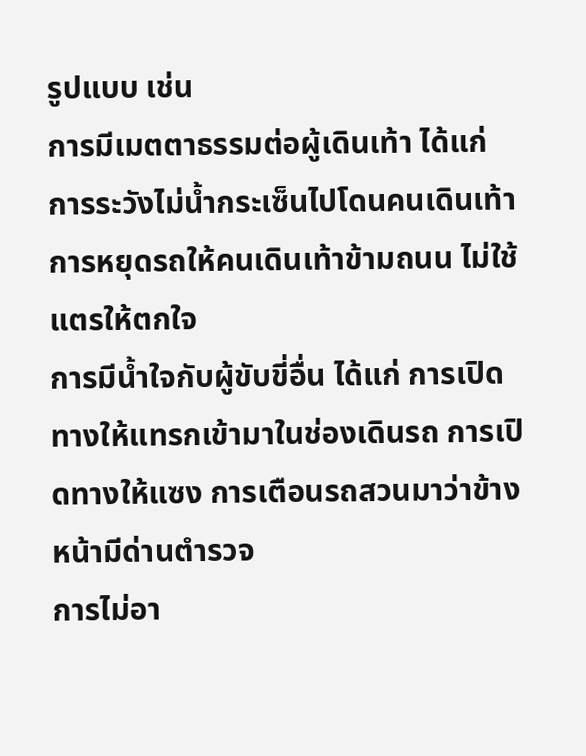รูปแบบ เช่น
การมีเมตตาธรรมต่อผู้เดินเท้า ได้แก่ การระวังไม่น้ำกระเซ็นไปโดนคนเดินเท้า การหยุดรถให้คนเดินเท้าข้ามถนน ไม่ใช้แตรให้ตกใจ
การมีน้ำใจกับผู้ขับขี่อื่น ได้แก่ การเปิดทางให้แทรกเข้ามาในช่องเดินรถ การเปิดทางให้แซง การเตือนรถสวนมาว่าข้างหน้ามีด่านตำรวจ
การไม่อา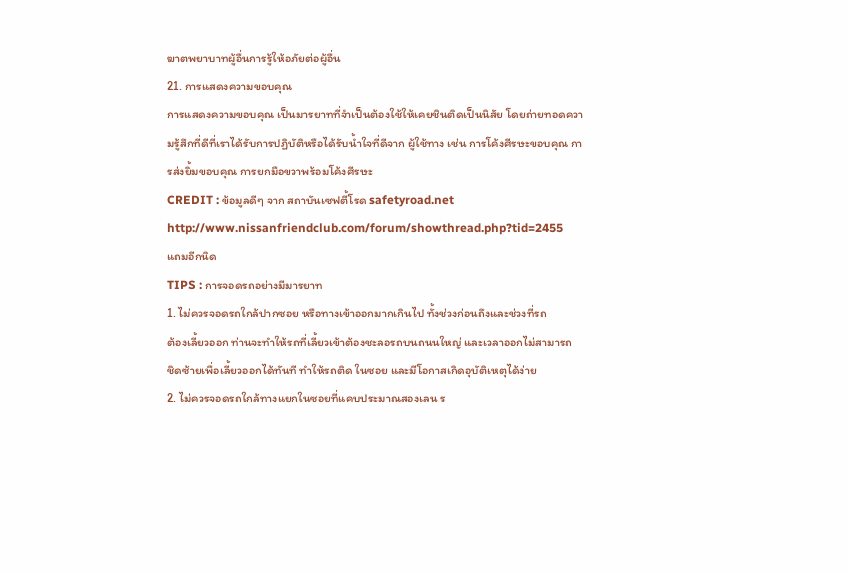ฆาตพยาบาทผู้อื่นการรู้ให้อภัยต่อผู้อื่น
21. การแสดงความขอบคุณ
การแสดงความขอบคุณ เป็นมารยาทที่จำเป็นต้องใช้ให้เคยชินติดเป็นนิสัย โดยถ่ายทอดความรู้สึกที่ดีที่เราได้รับการปฏิบัติหรือได้รับน้ำใจที่ดีจาก ผู้ใช้ทาง เช่น การโค้งศีรษะขอบคุณ การส่งยิ้มขอบคุณ การยกมือขวาพร้อมโค้งศีรษะ
CREDIT : ข้อมูลดีๆ จาก สถาบันเซฟตี้โรด safetyroad.net
http://www.nissanfriendclub.com/forum/showthread.php?tid=2455
แถมอีกนิด
TIPS : การจอดรถอย่างมีมารยาท
1. ไม่ควรจอดรถใกล้ปากซอย หรือทางเข้าออกมากเกินไป ทั้งช่วงก่อนถึงและช่วงที่รถ
ต้องเลี้ยวออก ท่านจะทำให้รถที่เลี้ยวเข้าต้องชะลอรถบนถนนใหญ่ และเวลาออกไม่สามารถ
ชิดซ้ายเพื่อเลี้ยวออกได้ทันที ทำให้รถติด ในซอย และมีโอกาสเกิดอุบัติเหตุได้ง่าย
2. ไม่ควรจอดรถใกล้ทางแยกในซอยที่แคบประมาณสองเลน ร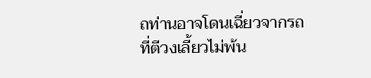ถท่านอาจโดนเฉี่ยวจากรถ
ที่ตีวงเลี้ยวไม่พ้น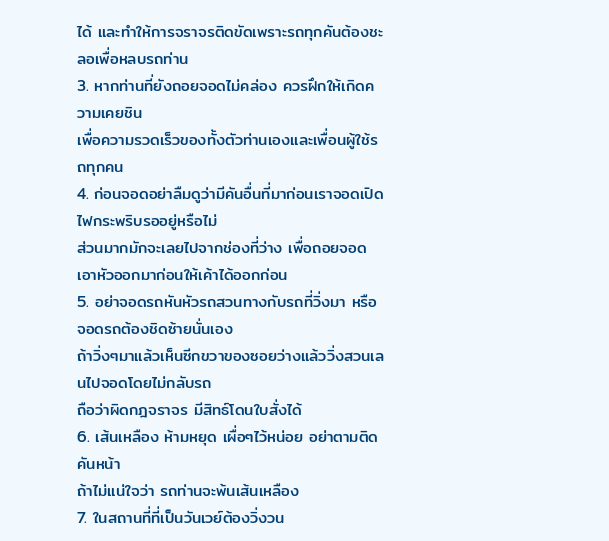ได้ และทำให้การจราจรติดขัดเพราะรถทุกคันต้องชะลอเพื่อหลบรถท่าน
3. หากท่านที่ยังถอยจอดไม่คล่อง ควรฝึกให้เกิดความเคยชิน
เพื่อความรวดเร็วของทั้งตัวท่านเองและเพื่อนผู้ใช้รถทุกคน
4. ก่อนจอดอย่าลืมดูว่ามีคันอื่นที่มาก่อนเราจอดเปิดไฟกระพริบรออยู่หรือไม่
ส่วนมากมักจะเลยไปจากช่องที่ว่าง เพื่อถอยจอด เอาหัวออกมาก่อนให้เค้าได้ออกก่อน
5. อย่าจอดรถหันหัวรถสวนทางกับรถที่วิ่งมา หรือจอดรถต้องชิดซ้ายนั่นเอง
ถ้าวิ่งๆมาแล้วเห็นซีกขวาของซอยว่างแล้ววิ่งสวนเลนไปจอดโดยไม่กลับรถ
ถือว่าผิดกฎจราจร มีสิทธ์โดนใบสั่งได้
6. เส้นเหลือง ห้ามหยุด เผื่อๆไว้หน่อย อย่าตามติดคันหน้า
ถ้าไม่แน่ใจว่า รถท่านจะพ้นเส้นเหลือง
7. ในสถานที่ที่เป็นวันเวย์ต้องวิ่งวน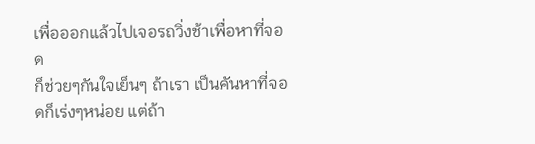เพื่อออกแล้วไปเจอรถวิ่งช้าเพื่อหาที่จอด
ก็ช่วยๆกันใจเย็นๆ ถ้าเรา เป็นคันหาที่จอดก็เร่งๆหน่อย แต่ถ้า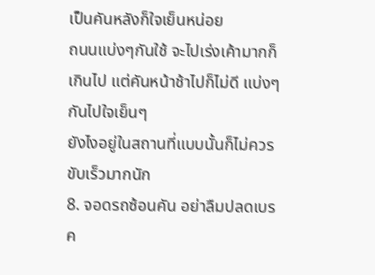เป็นคันหลังก็ใจเย็นหน่อย
ถนนแบ่งๆกันใช้ จะไปเร่งเค้ามากก็เกินไป แต่คันหน้าช้าไปก็ไม่ดี แบ่งๆกันไปใจเย็นๆ
ยังไงอยู่ในสถานที่แบบนั้นก็ไม่ควรขับเร็วมากนัก
8. จอดรถซ้อนคัน อย่าลืมปลดเบรค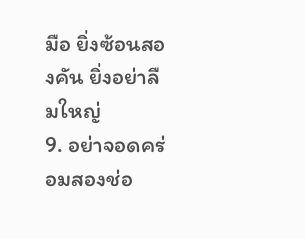มือ ยิ่งซ้อนสองคัน ยิ่งอย่าลืมใหญ่
9. อย่าจอดคร่อมสองช่อ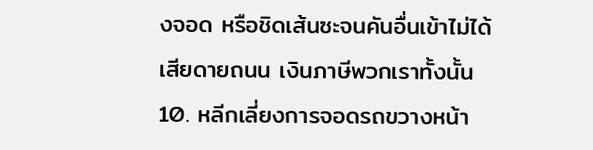งจอด หรือชิดเส้นซะจนคันอื่นเข้าไม่ได้
เสียดายถนน เงินภาษีพวกเราทั้งนั้น
10. หลีกเลี่ยงการจอดรถขวางหน้า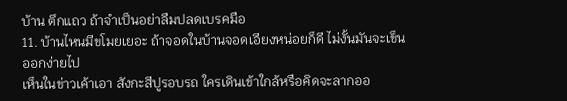บ้าน ตึกแถว ถ้าจำเป็นอย่าลืมปลดเบรคมือ
11. บ้านไหนมีขโมยเยอะ ถ้าจอดในบ้านจอดเอียงหน่อยก็ดี ไม่งั้นมันจะเข็นออกง่ายไป
เห็นในข่าวเค้าเอา สังกะสีปูรอบรถ ใครเดินเข้าใกล้หรือคิดจะลากออ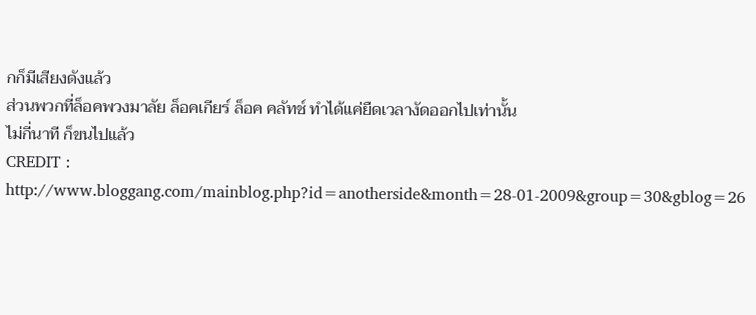กก็มีเสียงดังแล้ว
ส่วนพวกที่ล็อคพวงมาลัย ล็อคเกียร์ ล็อค คลัทช์ ทำได้แค่ยืดเวลางัดออกไปเท่านั้น
ไม่กี่นาที ก็ขนไปแล้ว
CREDIT : http://www.bloggang.com/mainblog.php?id=anotherside&month=28-01-2009&group=30&gblog=26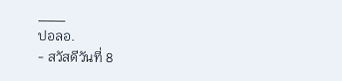___
ปอลอ.
- สวัสดีวันที่ 8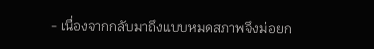- เนื่องจากกลับมาถึงแบบหมดสภาพจึงม่อยก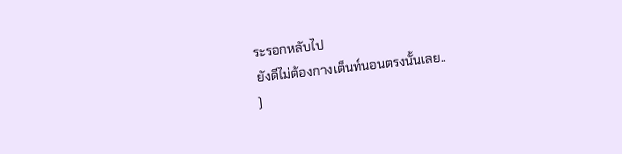ระรอกหลับไป
ยังดีไม่ต้องกางเต็นท์นอนตรงนั้นเลย..
)